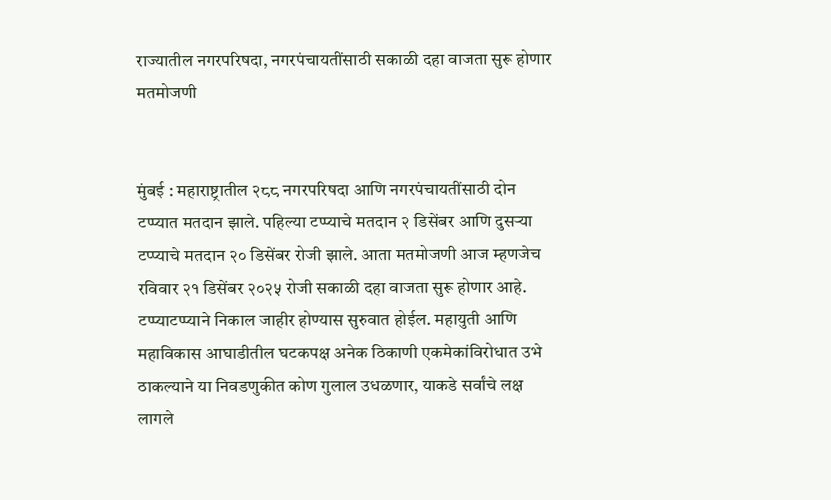राज्यातील नगरपरिषदा, नगरपंचायतींसाठी सकाळी दहा वाजता सुरू होणार मतमोजणी


मुंबई : महाराष्ट्रातील २८८ नगरपरिषदा आणि नगरपंचायतींसाठी दोन टप्प्यात मतदान झाले. पहिल्या टप्प्याचे मतदान २ डिसेंबर आणि दुसऱ्या टप्प्याचे मतदान २० डिसेंबर रोजी झाले. आता मतमोजणी आज म्हणजेच रविवार २१ डिसेंबर २०२५ रोजी सकाळी दहा वाजता सुरू होणार आहे. टप्प्याटप्प्याने निकाल जाहीर होण्यास सुरुवात होईल. महायुती आणि महाविकास आघाडीतील घटकपक्ष अनेक ठिकाणी एकमेकांविरोधात उभे ठाकल्याने या निवडणुकीत कोण गुलाल उधळणार, याकडे सर्वांचे लक्ष लागले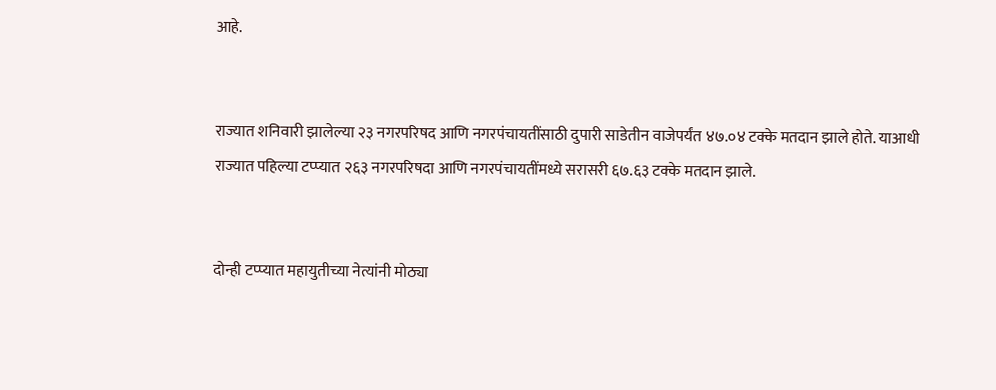आहे.


राज्यात शनिवारी झालेल्या २३ नगरपरिषद आणि नगरपंचायतींसाठी दुपारी साडेतीन वाजेपर्यंत ४७.०४ टक्के मतदान झाले होते. याआधी राज्यात पहिल्या टप्प्यात २६३ नगरपरिषदा आणि नगरपंचायतींमध्ये सरासरी ६७.६३ टक्के मतदान झाले.


दोन्ही टप्प्यात महायुतीच्या नेत्यांनी मोठ्या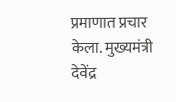प्रमाणात प्रचार केला. मुख्यमंत्री देवेंद्र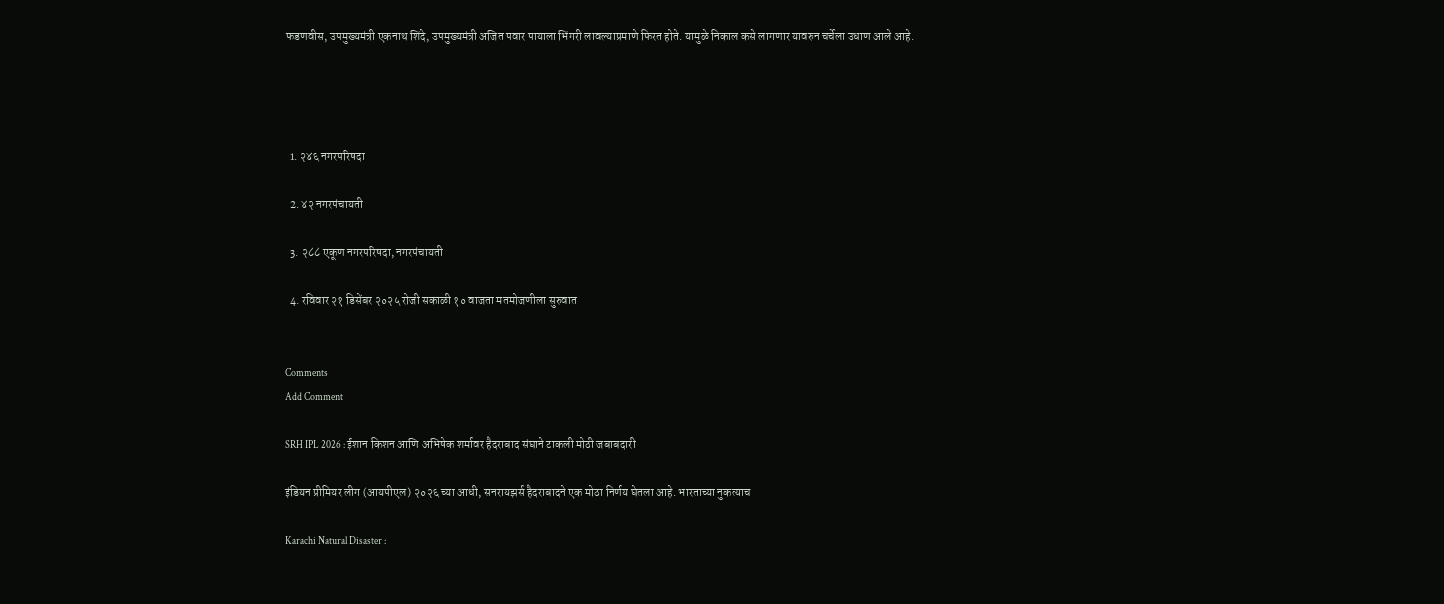फडणवीस, उपमुख्यमंत्री एकनाथ शिंदे, उपमुख्यमंत्री अजित पवार पायाला भिंगरी लावल्याप्रमाणे फिरत होते. यामुळे निकाल कसे लागणार यावरुन चर्चेला उधाण आले आहे.




  1. २४६ नगरपरिषदा

  2. ४२ नगरपंचायती

  3. २८८ एकूण नगरपरिषदा, नगरपंचायती

  4. रविवार २१ डिसेंबर २०२५ रोजी सकाळी १० वाजता मतमोजणीला सुरुवात


Comments
Add Comment

SRH IPL 2026 : ईशान किशन आणि अभिषेक शर्मावर हैदराबाद संघाने टाकली मोठी जबाबदारी

इंडियन प्रीमियर लीग (आयपीएल) २०२६ च्या आधी, सनरायझर्स हैदराबादने एक मोठा निर्णय घेतला आहे. भारताच्या नुकत्याच

Karachi Natural Disaster :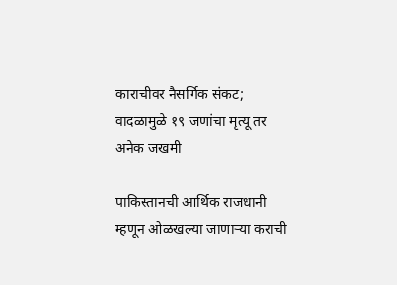काराचीवर नैसर्गिक संकट; वादळामुळे १९ जणांचा मृत्यू तर अनेक जखमी

पाकिस्तानची आर्थिक राजधानी म्हणून ओळखल्या जाणाऱ्या कराची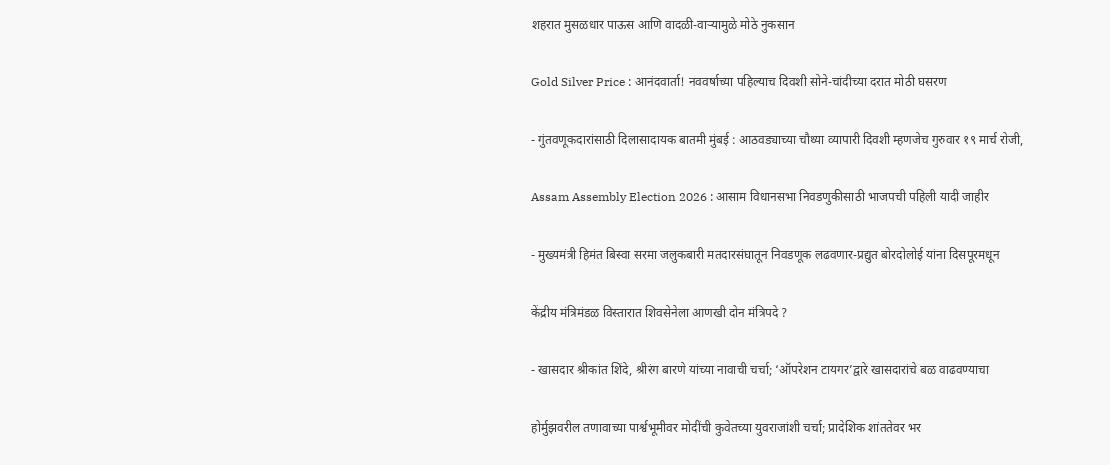शहरात मुसळधार पाऊस आणि वादळी-वाऱ्यामुळे मोठे नुकसान

Gold Silver Price : आनंदवार्ता! नववर्षाच्या पहिल्याच दिवशी सोने-चांदीच्या दरात मोठी घसरण

- गुंतवणूकदारांसाठी दिलासादायक बातमी मुंबई : आठवड्याच्या चौथ्या व्यापारी दिवशी म्हणजेच गुरुवार १९ मार्च रोजी,

Assam Assembly Election 2026 : आसाम विधानसभा निवडणुकीसाठी भाजपची पहिली यादी जाहीर

- मुख्यमंत्री हिमंत बिस्वा सरमा जलुकबारी मतदारसंघातून निवडणूक लढवणार-प्रद्युत बोरदोलोई यांना दिसपूरमधून

केंद्रीय मंत्रिमंडळ विस्तारात शिवसेनेला आणखी दोन मंत्रिपदे ?

- खासदार श्रीकांत शिंदे, श्रीरंग बारणे यांच्या नावाची चर्चा; ‘ऑपरेशन टायगर’द्वारे खासदारांचे बळ वाढवण्याचा

होर्मुझवरील तणावाच्या पार्श्वभूमीवर मोदींची कुवेतच्या युवराजांशी चर्चा; प्रादेशिक शांततेवर भर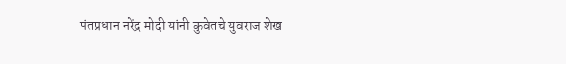पंतप्रधान नरेंद्र मोदी यांनी कुवेतचे युवराज शेख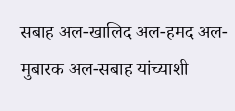सबाह अल-खालिद अल-हमद अल-मुबारक अल-सबाह यांच्याशी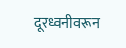दूरध्वनीवरून